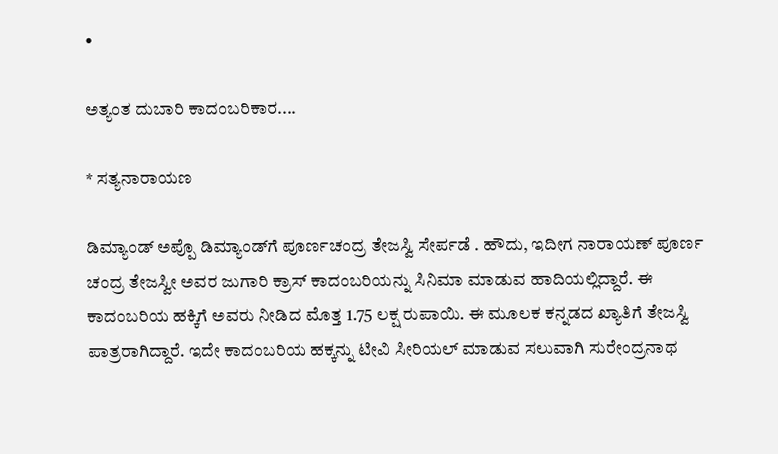•

ಅತ್ಯಂತ ದುಬಾರಿ ಕಾದಂಬರಿಕಾರ....

* ಸತ್ಯನಾರಾಯಣ

ಡಿಮ್ಯಾಂಡ್‌ ಅಪ್ಪೊ ಡಿಮ್ಯಾಂಡ್‌ಗೆ ಪೂರ್ಣಚಂದ್ರ ತೇಜಸ್ವಿ ಸೇರ್ಪಡೆ . ಹೌದು, ಇದೀಗ ನಾರಾಯಣ್‌ ಪೂರ್ಣ ಚಂದ್ರ ತೇಜಸ್ವೀ ಅವರ ಜುಗಾರಿ ಕ್ರಾಸ್‌ ಕಾದಂಬರಿಯನ್ನು ಸಿನಿಮಾ ಮಾಡುವ ಹಾದಿಯಲ್ಲಿದ್ದಾರೆ. ಈ ಕಾದಂಬರಿಯ ಹಕ್ಕಿಗೆ ಅವರು ನೀಡಿದ ಮೊತ್ತ 1.75 ಲಕ್ಷ ರುಪಾಯಿ. ಈ ಮೂಲಕ ಕನ್ನಡದ ಖ್ಯಾತಿಗೆ ತೇಜಸ್ವಿ ಪಾತ್ರರಾಗಿದ್ದಾರೆ. ಇದೇ ಕಾದಂಬರಿಯ ಹಕ್ಕನ್ನು ಟೀವಿ ಸೀರಿಯಲ್‌ ಮಾಡುವ ಸಲುವಾಗಿ ಸುರೇಂದ್ರನಾಥ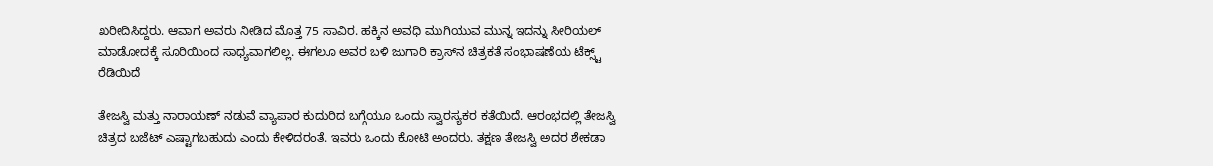ಖರೀದಿಸಿದ್ದರು. ಆವಾಗ ಅವರು ನೀಡಿದ ಮೊತ್ತ 75 ಸಾವಿರ. ಹಕ್ಕಿನ ಅವಧಿ ಮುಗಿಯುವ ಮುನ್ನ ಇದನ್ನು ಸೀರಿಯಲ್‌ ಮಾಡೋದಕ್ಕೆ ಸೂರಿಯಿಂದ ಸಾಧ್ಯವಾಗಲಿಲ್ಲ. ಈಗಲೂ ಅವರ ಬಳಿ ಜುಗಾರಿ ಕ್ರಾಸ್‌ನ ಚಿತ್ರಕತೆ ಸಂಭಾಷಣೆಯ ಟೆಕ್ಸ್ಟ್‌ ರೆಡಿಯಿದೆ

ತೇಜಸ್ವಿ ಮತ್ತು ನಾರಾಯಣ್‌ ನಡುವೆ ವ್ಯಾಪಾರ ಕುದುರಿದ ಬಗ್ಗೆಯೂ ಒಂದು ಸ್ವಾರಸ್ಯಕರ ಕತೆಯಿದೆ. ಆರಂಭದಲ್ಲಿ ತೇಜಸ್ವಿ ಚಿತ್ರದ ಬಜೆಟ್‌ ಎಷ್ಟಾಗಬಹುದು ಎಂದು ಕೇಳಿದರಂತೆ. ಇವರು ಒಂದು ಕೋಟಿ ಅಂದರು. ತಕ್ಷಣ ತೇಜಸ್ವಿ ಅದರ ಶೇಕಡಾ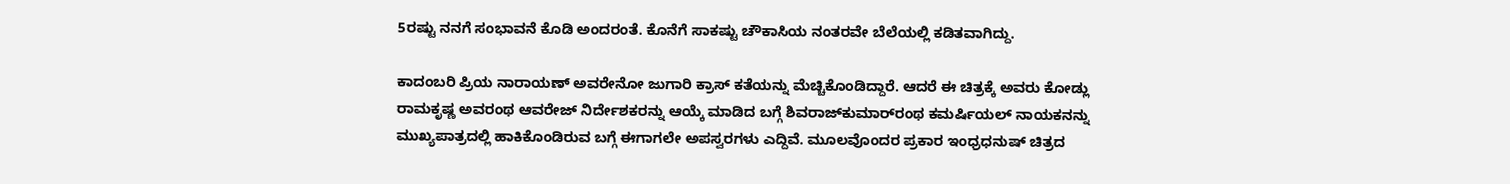5ರಷ್ಟು ನನಗೆ ಸಂಭಾವನೆ ಕೊಡಿ ಅಂದರಂತೆ. ಕೊನೆಗೆ ಸಾಕಷ್ಟು ಚೌಕಾಸಿಯ ನಂತರವೇ ಬೆಲೆಯಲ್ಲಿ ಕಡಿತವಾಗಿದ್ದು.

ಕಾದಂಬರಿ ಪ್ರಿಯ ನಾರಾಯಣ್‌ ಅವರೇನೋ ಜುಗಾರಿ ಕ್ರಾಸ್‌ ಕತೆಯನ್ನು ಮೆಚ್ಚಿಕೊಂಡಿದ್ದಾರೆ. ಆದರೆ ಈ ಚಿತ್ರಕ್ಕೆ ಅವರು ಕೋಡ್ಲು ರಾಮಕೃಷ್ಣ ಅವರಂಥ ಆವರೇಜ್‌ ನಿರ್ದೇಶಕರನ್ನು ಆಯ್ಕೆ ಮಾಡಿದ ಬಗ್ಗೆ ಶಿವರಾಜ್‌ಕುಮಾರ್‌ರಂಥ ಕಮರ್ಷಿಯಲ್‌ ನಾಯಕನನ್ನು ಮುಖ್ಯಪಾತ್ರದಲ್ಲಿ ಹಾಕಿಕೊಂಡಿರುವ ಬಗ್ಗೆ ಈಗಾಗಲೇ ಅಪಸ್ವರಗಳು ಎದ್ದಿವೆ. ಮೂಲವೊಂದರ ಪ್ರಕಾರ ಇಂಧ್ರಧನುಷ್‌ ಚಿತ್ರದ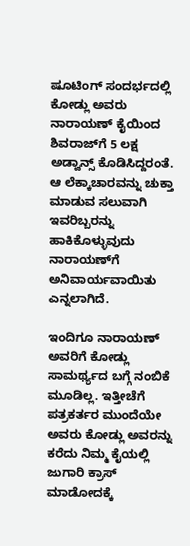ಷೂಟಿಂಗ್‌ ಸಂದರ್ಭದಲ್ಲಿ ಕೋಡ್ಲು ಅವರು ನಾರಾಯಣ್‌ ಕೈಯಿಂದ ಶಿವರಾಜ್‌ಗೆ 5 ಲಕ್ಷ ಅಡ್ವಾನ್ಸ್‌ ಕೊಡಿಸಿದ್ದರಂತೆ. ಆ ಲೆಕ್ಕಾಚಾರವನ್ನು ಚುಕ್ತಾ ಮಾಡುವ ಸಲುವಾಗಿ ಇವರಿಬ್ಬರನ್ನು ಹಾಕಿಕೊಳ್ಳುವುದು ನಾರಾಯಣ್‌ಗೆ ಅನಿವಾರ್ಯವಾಯಿತು ಎನ್ನಲಾಗಿದೆ.

ಇಂದಿಗೂ ನಾರಾಯಣ್‌ ಅವರಿಗೆ ಕೋಡ್ಲು ಸಾಮರ್ಥ್ಯದ ಬಗ್ಗೆ ನಂಬಿಕೆ ಮೂಡಿಲ್ಲ. ಇತ್ತೀಚೆಗೆ ಪತ್ರಕರ್ತರ ಮುಂದೆಯೇ ಅವರು ಕೋಡ್ಲು ಅವರನ್ನು ಕರೆದು ನಿಮ್ಮ ಕೈಯಲ್ಲಿ ಜುಗಾರಿ ಕ್ರಾಸ್‌ ಮಾಡೋದಕ್ಕೆ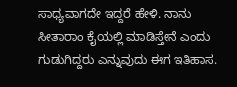ಸಾಧ್ಯವಾಗದೇ ಇದ್ದರೆ ಹೇಳಿ. ನಾನು ಸೀತಾರಾಂ ಕೈಯಲ್ಲಿ ಮಾಡಿಸ್ತೇನೆ ಎಂದು ಗುಡುಗಿದ್ದರು ಎನ್ನುವುದು ಈಗ ಇತಿಹಾಸ.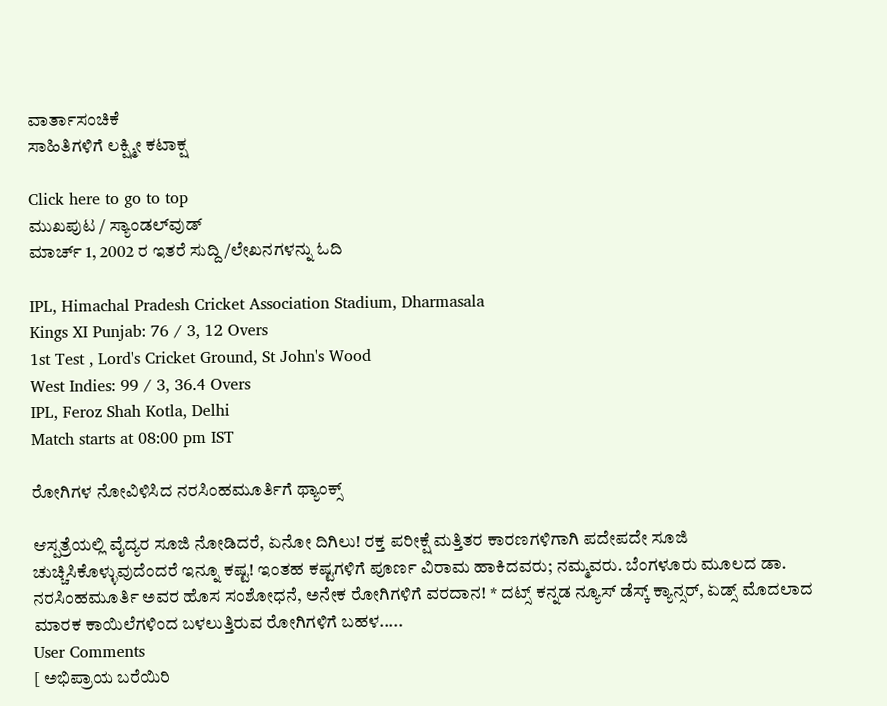ವಾರ್ತಾಸಂಚಿಕೆ
ಸಾಹಿತಿಗಳಿಗೆ ಲಕ್ಷ್ಮೀ ಕಟಾಕ್ಷ

Click here to go to top
ಮುಖಪುಟ / ಸ್ಯಾಂಡಲ್‌ವುಡ್‌
ಮಾರ್ಚ್ 1, 2002 ರ ಇತರೆ ಸುದ್ದಿ/ಲೇಖನಗಳನ್ನು ಓದಿ

IPL, Himachal Pradesh Cricket Association Stadium, Dharmasala
Kings XI Punjab: 76 / 3, 12 Overs
1st Test , Lord's Cricket Ground, St John's Wood
West Indies: 99 / 3, 36.4 Overs
IPL, Feroz Shah Kotla, Delhi
Match starts at 08:00 pm IST

ರೋಗಿಗಳ ನೋವಿಳಿಸಿದ ನರಸಿಂಹಮೂರ್ತಿಗೆ ಥ್ಯಾಂಕ್ಸ್‌

ಆಸ್ಪತ್ರೆಯಲ್ಲಿ ವೈದ್ಯರ ಸೂಜಿ ನೋಡಿದರೆ, ಏನೋ ದಿಗಿಲು! ರಕ್ತ ಪರೀಕ್ಷೆ ಮತ್ತಿತರ ಕಾರಣಗಳಿಗಾಗಿ ಪದೇಪದೇ ಸೂಜಿ ಚುಚ್ಚಿಸಿಕೊಳ್ಳುವುದೆಂದರೆ ಇನ್ನೂ ಕಷ್ಟ! ಇಂತಹ ಕಷ್ಟಗಳಿಗೆ ಪೂರ್ಣ ವಿರಾಮ ಹಾಕಿದವರು; ನಮ್ಮವರು. ಬೆಂಗಳೂರು ಮೂಲದ ಡಾ. ನರಸಿಂಹಮೂರ್ತಿ ಅವರ ಹೊಸ ಸಂಶೋಧನೆ, ಅನೇಕ ರೋಗಿಗಳಿಗೆ ವರದಾನ! * ದಟ್ಸ್‌ ಕನ್ನಡ ನ್ಯೂಸ್‌ ಡೆಸ್ಕ್‌ ಕ್ಯಾನ್ಸರ್‌, ಏಡ್ಸ್‌ ಮೊದಲಾದ ಮಾರಕ ಕಾಯಿಲೆಗಳಿಂದ ಬಳಲುತ್ತಿರುವ ರೋಗಿಗಳಿಗೆ ಬಹಳ.....
User Comments
[ ಅಭಿಪ್ರಾಯ ಬರೆಯಿರಿ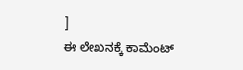]
ಈ ಲೇಖನಕ್ಕೆ ಕಾಮೆಂಟ್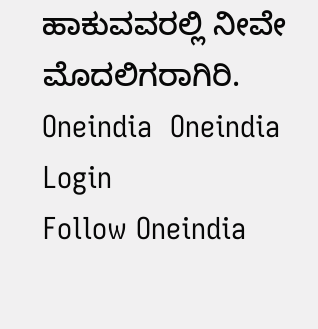ಹಾಕುವವರಲ್ಲಿ ನೀವೇ ಮೊದಲಿಗರಾಗಿರಿ.
Oneindia  Oneindia Login
Follow Oneindia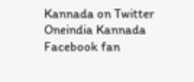Kannada on Twitter
Oneindia Kannada Facebook fan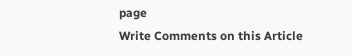page
Write Comments on this Article